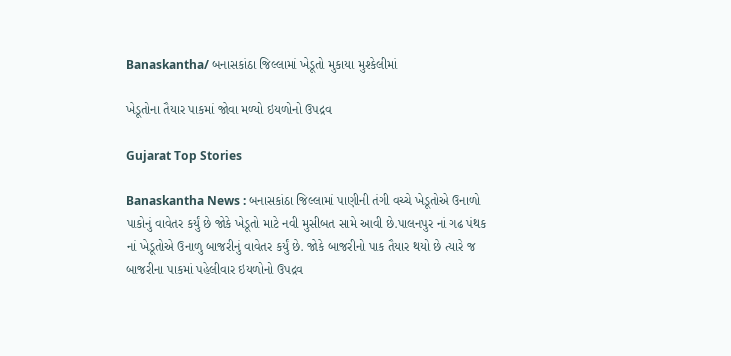Banaskantha/ બનાસકાંઠા જિલ્લામાં ખેડૂતો મુકાયા મુશ્કેલીમાં

ખેડૂતોના તૈયાર પાકમાં જોવા મળ્યો ઇયળોનો ઉપદ્રવ

Gujarat Top Stories

Banaskantha News : બનાસકાંઠા જિલ્લામાં પાણીની તંગી વચ્ચે ખેડૂતોએ ઉનાળો પાકોનું વાવેતર કર્યું છે જોકે ખેડૂતો માટે નવી મુસીબત સામે આવી છે.પાલનપુર નાં ગઢ પંથક નાં ખેડૂતોએ ઉનાળુ બાજરીનું વાવેતર કર્યું છે. જોકે બાજરીનો પાક તૈયાર થયો છે ત્યારે જ બાજરીના પાકમાં પહેલીવાર ઇયળોનો ઉપદ્રવ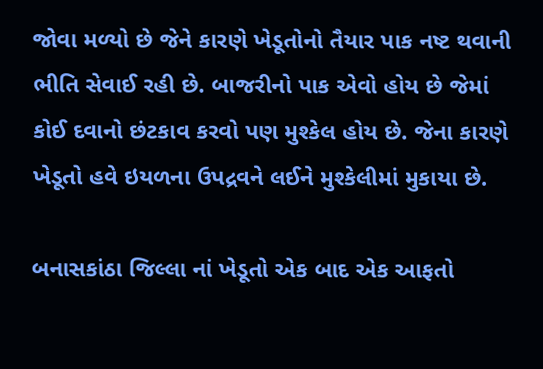જોવા મળ્યો છે જેને કારણે ખેડૂતોનો તૈયાર પાક નષ્ટ થવાની ભીતિ સેવાઈ રહી છે. બાજરીનો પાક એવો હોય છે જેમાં કોઈ દવાનો છંટકાવ કરવો પણ મુશ્કેલ હોય છે. જેના કારણે ખેડૂતો હવે ઇયળના ઉપદ્રવને લઈને મુશ્કેલીમાં મુકાયા છે.

બનાસકાંઠા જિલ્લા નાં ખેડૂતો એક બાદ એક આફતો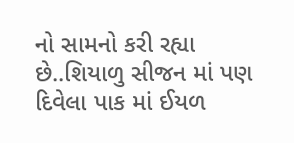નો સામનો કરી રહ્યા છે..શિયાળુ સીજન માં પણ દિવેલા પાક માં ઈયળ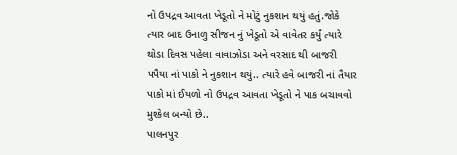નો ઉપદ્રવ આવતા ખેડૂતો ને મોટું નુકશાન થયું હતું.જોકે ત્યાર બાદ ઉનાળુ સીજન નું ખેડૂતો એ વાવેતર કર્યું ત્યારે થોડા દિવસ પહેલા વાવાઝોડા અને વરસાદ થી બાજરી પપૈયા નાં પાકો ને નુકશાન થયું.. ત્યારે હવે બાજરી નાં તૈયાર પાકો માં ઈયળો નો ઉપદ્રવ આવતા ખેડૂતો ને પાક બચાવવો મુશ્કેલ બન્યો છે..
પાલનપુર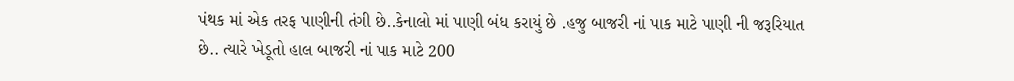પંથક માં એક તરફ પાણીની તંગી છે..કેનાલો માં પાણી બંધ કરાયું છે .હજુ બાજરી નાં પાક માટે પાણી ની જરૂરિયાત છે.. ત્યારે ખેડૂતો હાલ બાજરી નાં પાક માટે 200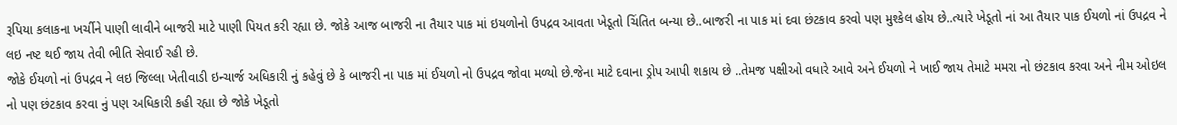રૂપિયા કલાકના ખર્ચીને પાણી લાવીને બાજરી માટે પાણી પિયત કરી રહ્યા છે. જોકે આજ બાજરી ના તૈયાર પાક માં ઇયળોનો ઉપદ્રવ આવતા ખેડૂતો ચિંતિત બન્યા છે..બાજરી ના પાક માં દવા છંટકાવ કરવો પણ મુશ્કેલ હોય છે..ત્યારે ખેડૂતો નાં આ તૈયાર પાક ઈયળો નાં ઉપદ્રવ ને લઇ નષ્ટ થઈ જાય તેવી ભીતિ સેવાઈ રહી છે.
જોકે ઈયળો નાં ઉપદ્રવ ને લઇ જિલ્લા ખેતીવાડી ઇન્ચાર્જ અધિકારી નું કહેવું છે કે બાજરી ના પાક માં ઈયળો નો ઉપદ્રવ જોવા મળ્યો છે.જેના માટે દવાના ડ્રોપ આપી શકાય છે ..તેમજ પક્ષીઓ વધારે આવે અને ઈયળો ને ખાઈ જાય તેમાટે મમરા નો છંટકાવ કરવા અને નીમ ઓઇલ નો પણ છંટકાવ કરવા નું પણ અધિકારી કહી રહ્યા છે જોકે ખેડૂતો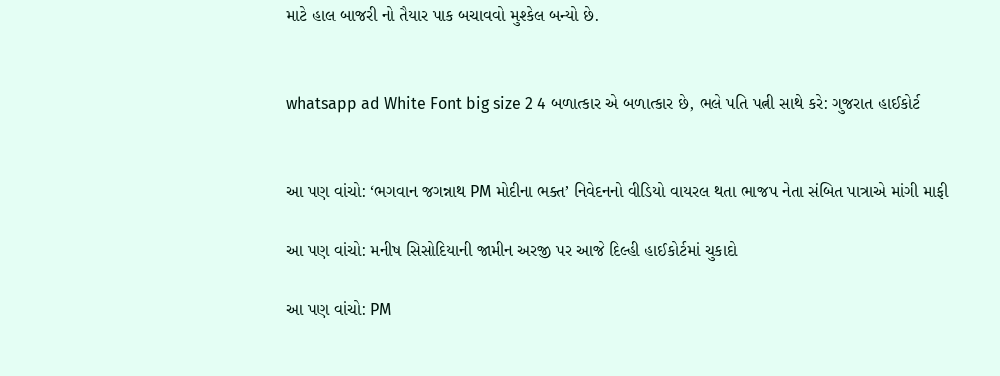માટે હાલ બાજરી નો તૈયાર પાક બચાવવો મુશ્કેલ બન્યો છે.


whatsapp ad White Font big size 2 4 બળાત્કાર એ બળાત્કાર છે, ભલે પતિ પત્ની સાથે કરે: ગુજરાત હાઈકોર્ટ


આ પણ વાંચો: ‘ભગવાન જગન્નાથ PM મોદીના ભક્ત’ નિવેદનનો વીડિયો વાયરલ થતા ભાજપ નેતા સંબિત પાત્રાએ માંગી માફી

આ પણ વાંચો: મનીષ સિસોદિયાની જામીન અરજી પર આજે દિલ્હી હાઈકોર્ટમાં ચુકાદો

આ પણ વાંચો: PM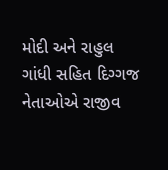મોદી અને રાહુલ ગાંધી સહિત દિગ્ગજ નેતાઓએ રાજીવ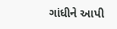ગાંધીને આપી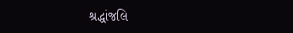શ્રદ્ધાંજલિ